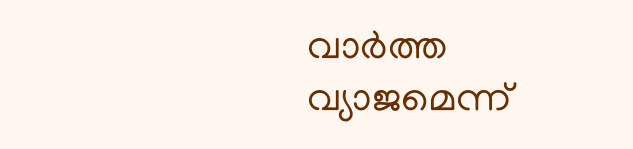വാർത്ത വ്യാജമെന്ന്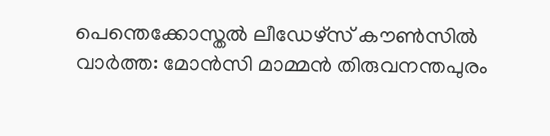പെന്തെക്കോസ്തൽ ലീഡേഴ്സ് കൗൺസിൽ
വാർത്ത: മോൻസി മാമ്മൻ തിരുവനന്തപുരം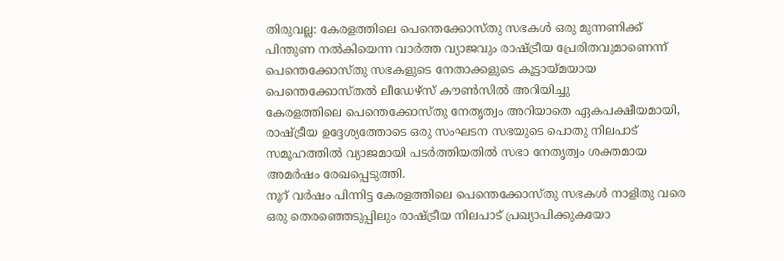തിരുവല്ല: കേരളത്തിലെ പെന്തെക്കോസ്തു സഭകൾ ഒരു മുന്നണിക്ക് പിന്തുണ നൽകിയെന്ന വാർത്ത വ്യാജവും രാഷ്ട്രീയ പ്രേരിതവുമാണെന്ന് പെന്തെക്കോസ്തു സഭകളുടെ നേതാക്കളുടെ കൂട്ടായ്മയായ പെന്തെക്കോസ്തൽ ലീഡേഴ്സ് കൗൺസിൽ അറിയിച്ചു
കേരളത്തിലെ പെന്തെക്കോസ്തു നേതൃത്വം അറിയാതെ ഏകപക്ഷീയമായി, രാഷ്ട്രീയ ഉദ്ദേശ്യത്തോടെ ഒരു സംഘടന സഭയുടെ പൊതു നിലപാട് സമൂഹത്തിൽ വ്യാജമായി പടർത്തിയതിൽ സഭാ നേതൃത്വം ശക്തമായ അമർഷം രേഖപ്പെടുത്തി.
നൂറ് വർഷം പിന്നിട്ട കേരളത്തിലെ പെന്തെക്കോസ്തു സഭകൾ നാളിതു വരെ ഒരു തെരഞ്ഞെടുപ്പിലും രാഷ്ട്രീയ നിലപാട് പ്രഖ്യാപിക്കുകയോ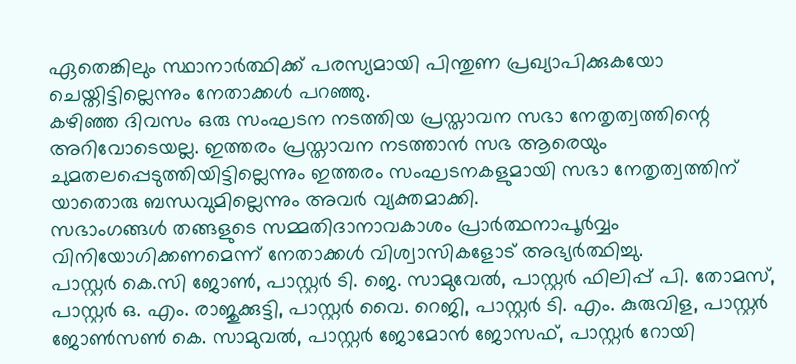ഏതെങ്കിലും സ്ഥാനാർത്ഥിക്ക് പരസ്യമായി പിന്തുണ പ്രഖ്യാപിക്കുകയോ ചെയ്തിട്ടില്ലെന്നും നേതാക്കൾ പറഞ്ഞു.
കഴിഞ്ഞ ദിവസം ഒരു സംഘടന നടത്തിയ പ്രസ്താവന സഭാ നേതൃത്വത്തിന്റെ അറിവോടെയല്ല. ഇത്തരം പ്രസ്താവന നടത്താൻ സഭ ആരെയും ചുമതലപ്പെടുത്തിയിട്ടില്ലെന്നും ഇത്തരം സംഘടനകളുമായി സഭാ നേതൃത്വത്തിന് യാതൊരു ബന്ധവുമില്ലെന്നും അവർ വ്യക്തമാക്കി.
സഭാംഗങ്ങൾ തങ്ങളുടെ സമ്മതിദാനാവകാശം പ്രാർത്ഥനാപൂർവ്വം വിനിയോഗിക്കണമെന്ന് നേതാക്കൾ വിശ്വാസികളോട് അഭ്യർത്ഥിച്ചു.
പാസ്റ്റർ കെ.സി ജോൺ, പാസ്റ്റർ ടി. ജെ. സാമുവേൽ, പാസ്റ്റർ ഫിലിപ്പ് പി. തോമസ്, പാസ്റ്റർ ഒ. എം. രാജുക്കുട്ടി, പാസ്റ്റർ വൈ. റെജി, പാസ്റ്റർ ടി. എം. കുരുവിള, പാസ്റ്റർ ജോൺസൺ കെ. സാമുവൽ, പാസ്റ്റർ ജോമോൻ ജോസഫ്, പാസ്റ്റർ റോയി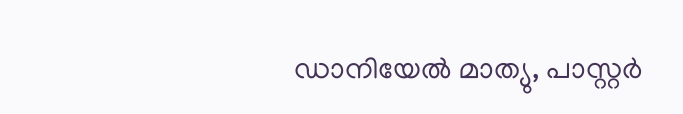ഡാനിയേൽ മാത്യു, പാസ്റ്റർ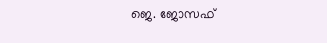ജെ. ജോസഫ്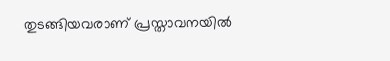തുടങ്ങിയവരാണ് പ്രസ്താവനയിൽ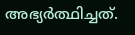അഭ്യർത്ഥിച്ചത്.